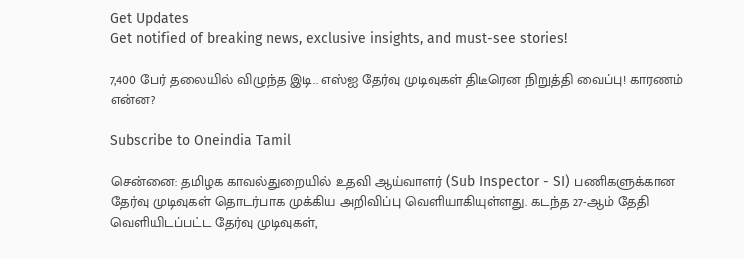Get Updates
Get notified of breaking news, exclusive insights, and must-see stories!

7,400 பேர் தலையில் விழுந்த இடி.. எஸ்ஐ தேர்வு முடிவுகள் திடீரென நிறுத்தி வைப்பு! காரணம் என்ன?

Subscribe to Oneindia Tamil

சென்னை: தமிழக காவல்துறையில் உதவி ஆய்வாளர் (Sub Inspector - SI) பணிகளுக்கான தேர்வு முடிவுகள் தொடர்பாக முக்கிய அறிவிப்பு வெளியாகியுள்ளது. கடந்த 27-ஆம் தேதி வெளியிடப்பட்ட தேர்வு முடிவுகள்,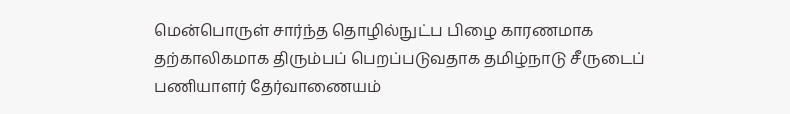மென்பொருள் சார்ந்த தொழில்நுட்ப பிழை காரணமாக தற்காலிகமாக திரும்பப் பெறப்படுவதாக தமிழ்நாடு சீருடைப் பணியாளர் தேர்வாணையம்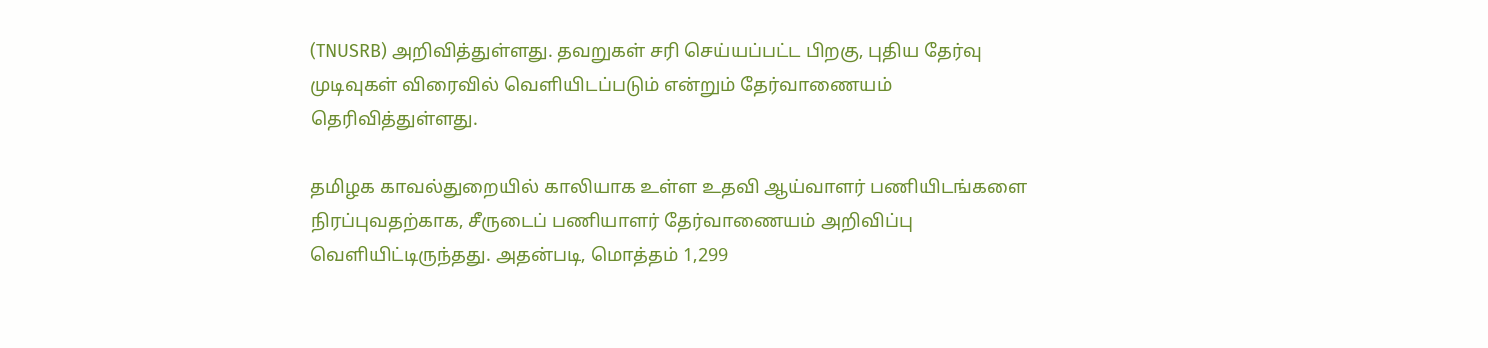(TNUSRB) அறிவித்துள்ளது. தவறுகள் சரி செய்யப்பட்ட பிறகு, புதிய தேர்வு முடிவுகள் விரைவில் வெளியிடப்படும் என்றும் தேர்வாணையம் தெரிவித்துள்ளது.

தமிழக காவல்துறையில் காலியாக உள்ள உதவி ஆய்வாளர் பணியிடங்களை நிரப்புவதற்காக, சீருடைப் பணியாளர் தேர்வாணையம் அறிவிப்பு வெளியிட்டிருந்தது. அதன்படி, மொத்தம் 1,299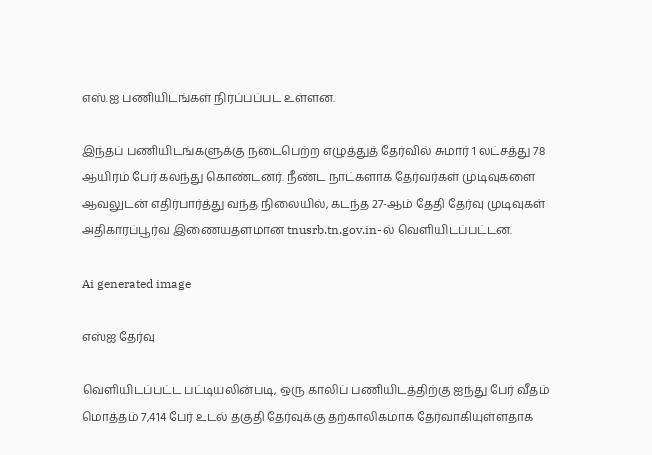எஸ்.ஐ பணியிடங்கள் நிரப்பப்பட உள்ளன.

இந்தப் பணியிடங்களுக்கு நடைபெற்ற எழுத்துத் தேர்வில் சுமார் 1 லட்சத்து 78 ஆயிரம் பேர் கலந்து கொண்டனர். நீண்ட நாட்களாக தேர்வர்கள் முடிவுகளை ஆவலுடன் எதிர்பார்த்து வந்த நிலையில், கடந்த 27-ஆம் தேதி தேர்வு முடிவுகள் அதிகாரப்பூர்வ இணையதளமான tnusrb.tn.gov.in-ல் வெளியிடப்பட்டன.

Ai generated image

எஸ்ஐ தேர்வு

வெளியிடப்பட்ட பட்டியலின்படி, ஒரு காலிப் பணியிடத்திற்கு ஐந்து பேர் வீதம் மொத்தம் 7,414 பேர் உடல் தகுதி தேர்வுக்கு தற்காலிகமாக தேர்வாகியுள்ளதாக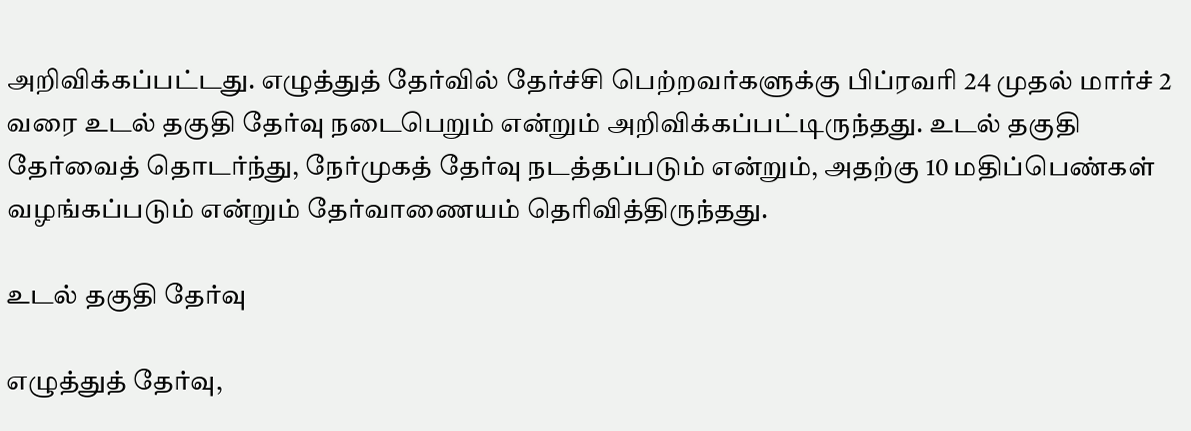அறிவிக்கப்பட்டது. எழுத்துத் தேர்வில் தேர்ச்சி பெற்றவர்களுக்கு பிப்ரவரி 24 முதல் மார்ச் 2 வரை உடல் தகுதி தேர்வு நடைபெறும் என்றும் அறிவிக்கப்பட்டிருந்தது. உடல் தகுதி தேர்வைத் தொடர்ந்து, நேர்முகத் தேர்வு நடத்தப்படும் என்றும், அதற்கு 10 மதிப்பெண்கள் வழங்கப்படும் என்றும் தேர்வாணையம் தெரிவித்திருந்தது.

உடல் தகுதி தேர்வு

எழுத்துத் தேர்வு,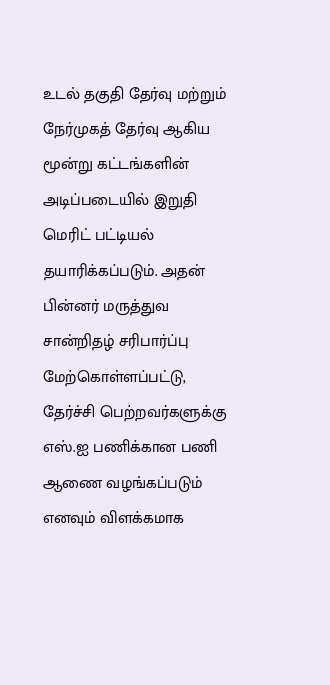உடல் தகுதி தேர்வு மற்றும் நேர்முகத் தேர்வு ஆகிய மூன்று கட்டங்களின் அடிப்படையில் இறுதி மெரிட் பட்டியல் தயாரிக்கப்படும். அதன் பின்னர் மருத்துவ சான்றிதழ் சரிபார்ப்பு மேற்கொள்ளப்பட்டு, தேர்ச்சி பெற்றவர்களுக்கு எஸ்.ஐ பணிக்கான பணி ஆணை வழங்கப்படும் எனவும் விளக்கமாக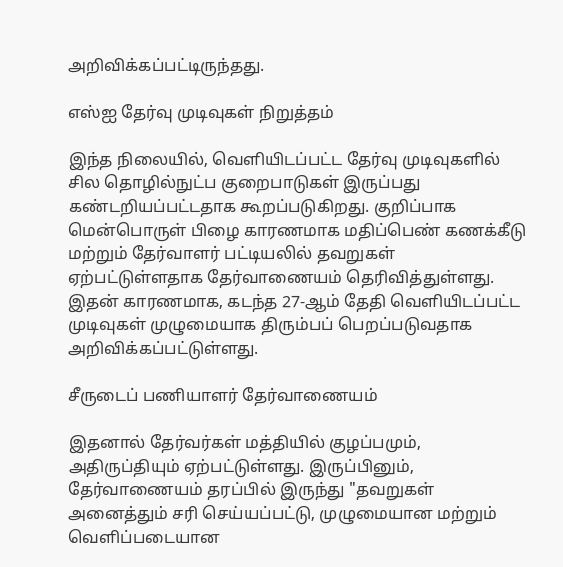அறிவிக்கப்பட்டிருந்தது.

எஸ்ஐ தேர்வு முடிவுகள் நிறுத்தம்

இந்த நிலையில், வெளியிடப்பட்ட தேர்வு முடிவுகளில் சில தொழில்நுட்ப குறைபாடுகள் இருப்பது கண்டறியப்பட்டதாக கூறப்படுகிறது. குறிப்பாக மென்பொருள் பிழை காரணமாக மதிப்பெண் கணக்கீடு மற்றும் தேர்வாளர் பட்டியலில் தவறுகள் ஏற்பட்டுள்ளதாக தேர்வாணையம் தெரிவித்துள்ளது. இதன் காரணமாக, கடந்த 27-ஆம் தேதி வெளியிடப்பட்ட முடிவுகள் முழுமையாக திரும்பப் பெறப்படுவதாக அறிவிக்கப்பட்டுள்ளது.

சீருடைப் பணியாளர் தேர்வாணையம்

இதனால் தேர்வர்கள் மத்தியில் குழப்பமும், அதிருப்தியும் ஏற்பட்டுள்ளது. இருப்பினும், தேர்வாணையம் தரப்பில் இருந்து "தவறுகள் அனைத்தும் சரி செய்யப்பட்டு, முழுமையான மற்றும் வெளிப்படையான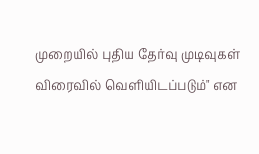முறையில் புதிய தேர்வு முடிவுகள் விரைவில் வெளியிடப்படும்" என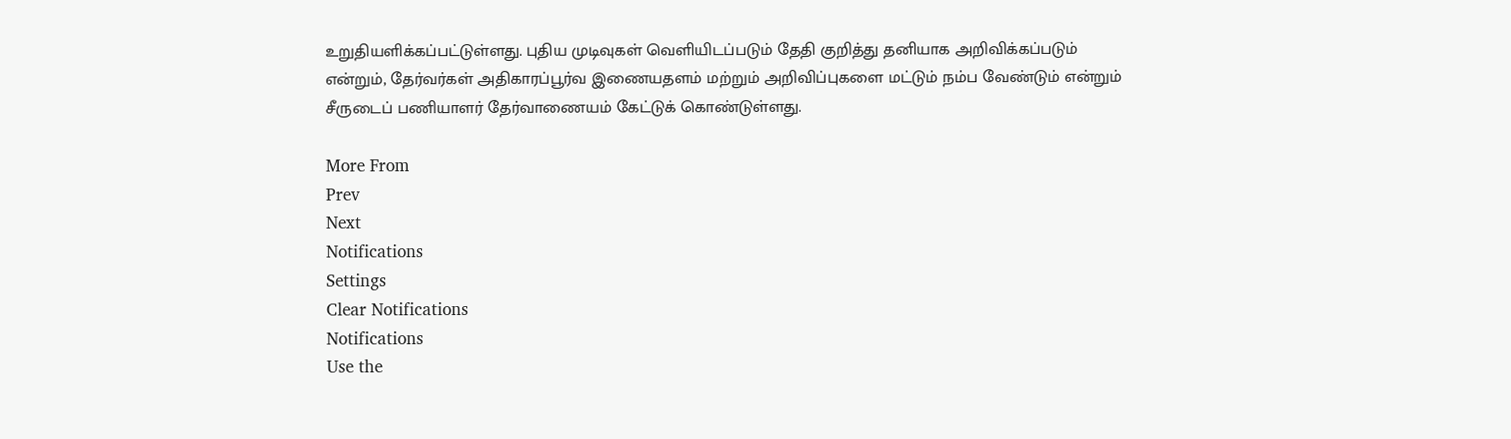உறுதியளிக்கப்பட்டுள்ளது. புதிய முடிவுகள் வெளியிடப்படும் தேதி குறித்து தனியாக அறிவிக்கப்படும் என்றும், தேர்வர்கள் அதிகாரப்பூர்வ இணையதளம் மற்றும் அறிவிப்புகளை மட்டும் நம்ப வேண்டும் என்றும் சீருடைப் பணியாளர் தேர்வாணையம் கேட்டுக் கொண்டுள்ளது.

More From
Prev
Next
Notifications
Settings
Clear Notifications
Notifications
Use the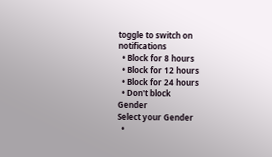toggle to switch on notifications
  • Block for 8 hours
  • Block for 12 hours
  • Block for 24 hours
  • Don't block
Gender
Select your Gender
  •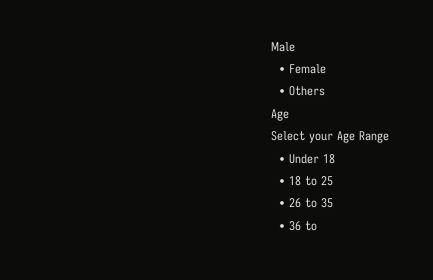Male
  • Female
  • Others
Age
Select your Age Range
  • Under 18
  • 18 to 25
  • 26 to 35
  • 36 to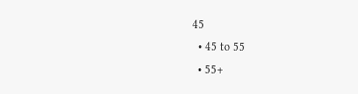45
  • 45 to 55
  • 55+